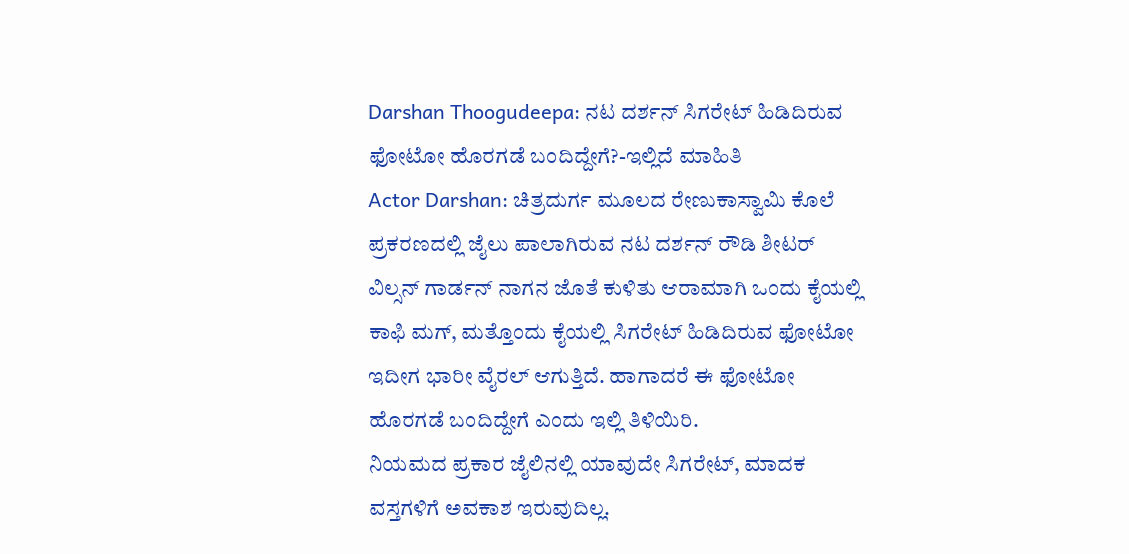Darshan Thoogudeepa: ನಟ ದರ್ಶನ್ ಸಿಗರೇಟ್ ಹಿಡಿದಿರುವ ಫೋಟೋ ಹೊರಗಡೆ ಬಂದಿದ್ದೇಗೆ?-ಇಲ್ಲಿದೆ ಮಾಹಿತಿ
Actor Darshan: ಚಿತ್ರದುರ್ಗ ಮೂಲದ ರೇಣುಕಾಸ್ವಾಮಿ ಕೊಲೆ ಪ್ರಕರಣದಲ್ಲಿ ಜೈಲು ಪಾಲಾಗಿರುವ ನಟ ದರ್ಶನ್ ರೌಡಿ ಶೀಟರ್ ವಿಲ್ಸನ್ ಗಾರ್ಡನ್ ನಾಗನ ಜೊತೆ ಕುಳಿತು ಆರಾಮಾಗಿ ಒಂದು ಕೈಯಲ್ಲಿ ಕಾಫಿ ಮಗ್, ಮತ್ತೊಂದು ಕೈಯಲ್ಲಿ ಸಿಗರೇಟ್ ಹಿಡಿದಿರುವ ಫೋಟೋ ಇದೀಗ ಭಾರೀ ವೈರಲ್ ಆಗುತ್ತಿದೆ. ಹಾಗಾದರೆ ಈ ಫೋಟೋ ಹೊರಗಡೆ ಬಂದಿದ್ದೇಗೆ ಎಂದು ಇಲ್ಲಿ ತಿಳಿಯಿರಿ.
ನಿಯಮದ ಪ್ರಕಾರ ಜೈಲಿನಲ್ಲಿ ಯಾವುದೇ ಸಿಗರೇಟ್, ಮಾದಕ ವಸ್ತಗಳಿಗೆ ಅವಕಾಶ ಇರುವುದಿಲ್ಲ.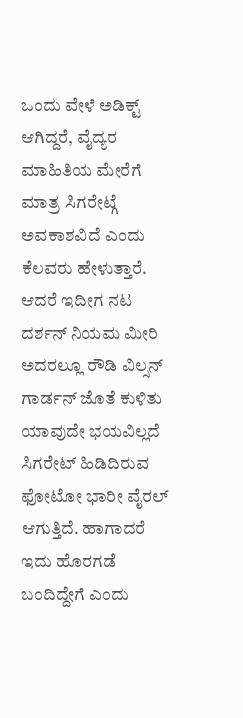ಒಂದು ವೇಳೆ ಅಡಿಕ್ಟ್ ಆಗಿದ್ದರೆ, ವೈದ್ಯರ ಮಾಹಿತಿಯ ಮೇರೆಗೆ ಮಾತ್ರ ಸಿಗರೇಟ್ಗೆ ಅವಕಾಶವಿದೆ ಎಂದು ಕೆಲವರು ಹೇಳುತ್ತಾರೆ. ಆದರೆ ಇದೀಗ ನಟ ದರ್ಶನ್ ನಿಯಮ ಮೀರಿ ಅದರಲ್ಲೂ ರೌಡಿ ವಿಲ್ಸನ್ ಗಾರ್ಡನ್ ಜೊತೆ ಕುಳಿತು ಯಾವುದೇ ಭಯವಿಲ್ಲದೆ ಸಿಗರೇಟ್ ಹಿಡಿದಿರುವ ಫೋಟೋ ಭಾರೀ ವೈರಲ್ ಆಗುತ್ತಿದೆ. ಹಾಗಾದರೆ ಇದು ಹೊರಗಡೆ ಬಂದಿದ್ದೇಗೆ ಎಂದು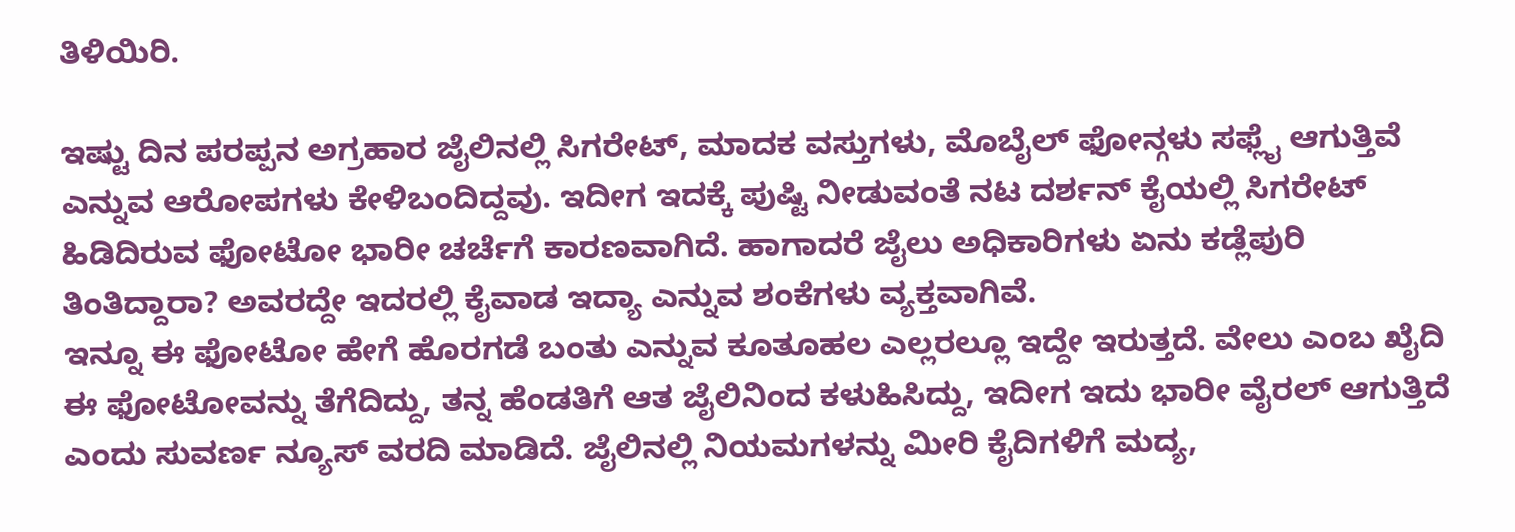ತಿಳಿಯಿರಿ.

ಇಷ್ಟು ದಿನ ಪರಪ್ಪನ ಅಗ್ರಹಾರ ಜೈಲಿನಲ್ಲಿ ಸಿಗರೇಟ್, ಮಾದಕ ವಸ್ತುಗಳು, ಮೊಬೈಲ್ ಫೋನ್ಗಳು ಸಫ್ಲೈ ಆಗುತ್ತಿವೆ ಎನ್ನುವ ಆರೋಪಗಳು ಕೇಳಿಬಂದಿದ್ದವು. ಇದೀಗ ಇದಕ್ಕೆ ಪುಷ್ಟಿ ನೀಡುವಂತೆ ನಟ ದರ್ಶನ್ ಕೈಯಲ್ಲಿ ಸಿಗರೇಟ್ ಹಿಡಿದಿರುವ ಫೋಟೋ ಭಾರೀ ಚರ್ಚೆಗೆ ಕಾರಣವಾಗಿದೆ. ಹಾಗಾದರೆ ಜೈಲು ಅಧಿಕಾರಿಗಳು ಏನು ಕಡ್ಲೆಪುರಿ ತಿಂತಿದ್ದಾರಾ? ಅವರದ್ದೇ ಇದರಲ್ಲಿ ಕೈವಾಡ ಇದ್ಯಾ ಎನ್ನುವ ಶಂಕೆಗಳು ವ್ಯಕ್ತವಾಗಿವೆ.
ಇನ್ನೂ ಈ ಫೋಟೋ ಹೇಗೆ ಹೊರಗಡೆ ಬಂತು ಎನ್ನುವ ಕೂತೂಹಲ ಎಲ್ಲರಲ್ಲೂ ಇದ್ದೇ ಇರುತ್ತದೆ. ವೇಲು ಎಂಬ ಖೈದಿ ಈ ಫೋಟೋವನ್ನು ತೆಗೆದಿದ್ದು, ತನ್ನ ಹೆಂಡತಿಗೆ ಆತ ಜೈಲಿನಿಂದ ಕಳುಹಿಸಿದ್ದು, ಇದೀಗ ಇದು ಭಾರೀ ವೈರಲ್ ಆಗುತ್ತಿದೆ ಎಂದು ಸುವರ್ಣ ನ್ಯೂಸ್ ವರದಿ ಮಾಡಿದೆ. ಜೈಲಿನಲ್ಲಿ ನಿಯಮಗಳನ್ನು ಮೀರಿ ಕೈದಿಗಳಿಗೆ ಮದ್ಯ,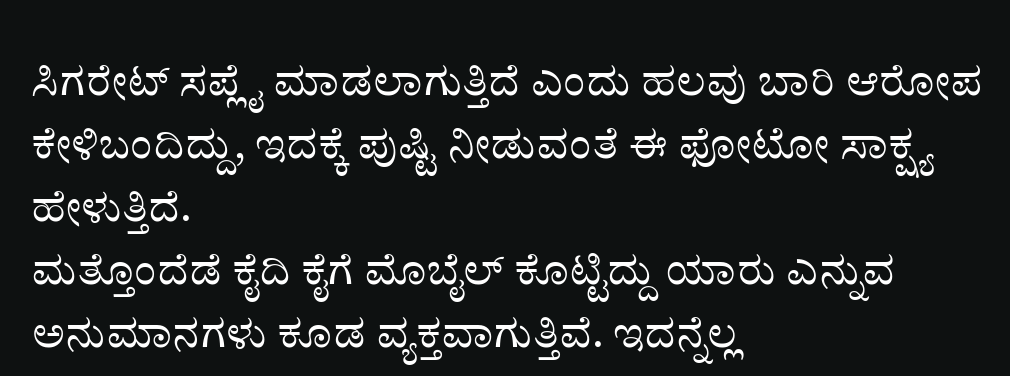ಸಿಗರೇಟ್ ಸಪ್ಲೈ ಮಾಡಲಾಗುತ್ತಿದೆ ಎಂದು ಹಲವು ಬಾರಿ ಆರೋಪ ಕೇಳಿಬಂದಿದ್ದು, ಇದಕ್ಕೆ ಪುಷ್ಟಿ ನೀಡುವಂತೆ ಈ ಫೋಟೋ ಸಾಕ್ಷ್ಯ ಹೇಳುತ್ತಿದೆ.
ಮತ್ತೊಂದೆಡೆ ಕೈದಿ ಕೈಗೆ ಮೊಬೈಲ್ ಕೊಟ್ಟಿದ್ದು ಯಾರು ಎನ್ನುವ ಅನುಮಾನಗಳು ಕೂಡ ವ್ಯಕ್ತವಾಗುತ್ತಿವೆ. ಇದನ್ನೆಲ್ಲ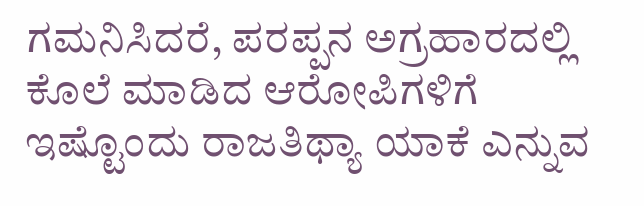ಗಮನಿಸಿದರೆ, ಪರಪ್ಪನ ಅಗ್ರಹಾರದಲ್ಲಿ ಕೊಲೆ ಮಾಡಿದ ಆರೋಪಿಗಳಿಗೆ ಇಷ್ಟೊಂದು ರಾಜತಿಥ್ಯಾ ಯಾಕೆ ಎನ್ನುವ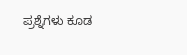ಪ್ರಶ್ನೆಗಳು ಕೂಡ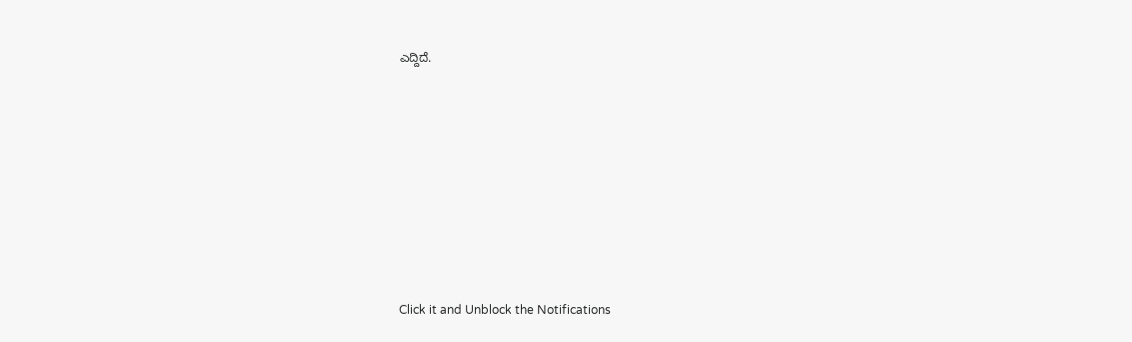ಎದ್ದಿದೆ.












Click it and Unblock the Notifications